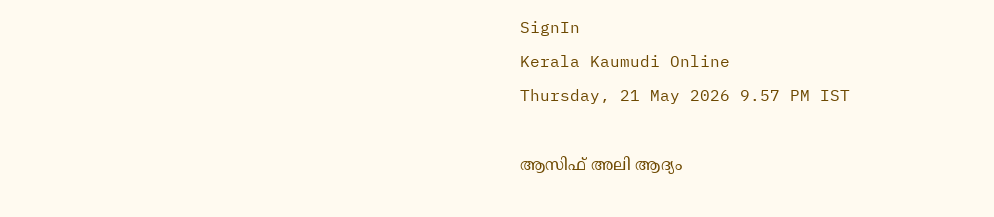SignIn
Kerala Kaumudi Online
Thursday, 21 May 2026 9.57 PM IST

ആസിഫ് അലി ആദ്യം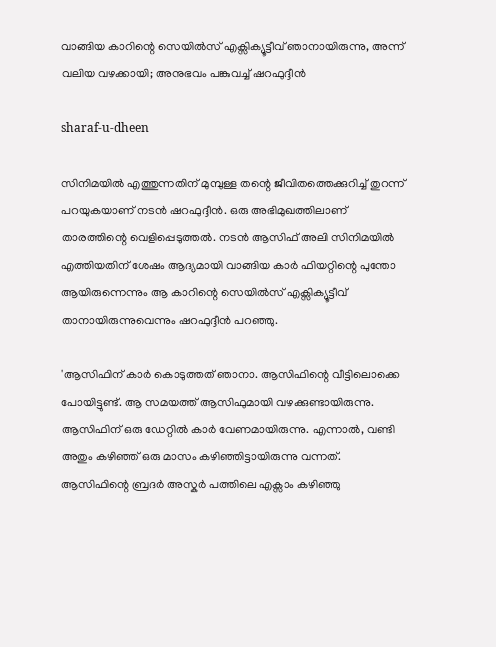വാങ്ങിയ കാറിന്റെ സെയിൽസ് എക്സിക്യൂട്ടീവ് ഞാനായിരുന്നു, അന്ന് വലിയ വഴക്കായി; അനുഭവം പങ്കുവച്ച് ഷറഫുദ്ദീൻ

sharaf-u-dheen

സിനിമയിൽ എത്തുന്നതിന് മുമ്പുള്ള തന്റെ ജീവിതത്തെക്കുറിച്ച് തുറന്ന് പറയുകയാണ് നടൻ ഷറഫുദ്ദീൻ. ഒരു അഭിമുഖത്തിലാണ് താരത്തിന്റെ വെളിപ്പെടുത്തൽ. നടൻ ആസിഫ് അലി സിനിമയിൽ എത്തിയതിന് ശേഷം ആദ്യമായി വാങ്ങിയ കാർ ഫിയറ്റിന്റെ പുന്തോ ആയിരുന്നെന്നും ആ കാറിന്റെ സെയിൽസ് എക്സിക്യൂട്ടീവ് താനായിരുന്നുവെന്നും ഷറഫുദ്ദീൻ പറഞ്ഞു.

'ആസിഫിന് കാർ കൊടുത്തത് ഞാനാ. ആസിഫിന്റെ വീട്ടിലൊക്കെ പോയിട്ടുണ്ട്. ആ സമയത്ത് ആസിഫുമായി വഴക്കുണ്ടായിരുന്നു. ആസിഫിന് ഒരു ഡേറ്റിൽ കാർ വേണമായിരുന്നു. എന്നാൽ, വണ്ടി അതും കഴിഞ്ഞ് ഒരു മാസം കഴിഞ്ഞിട്ടായിരുന്നു വന്നത്. ആസിഫിന്റെ ബ്രദർ അസ്കർ പത്തിലെ എക്സാം കഴിഞ്ഞു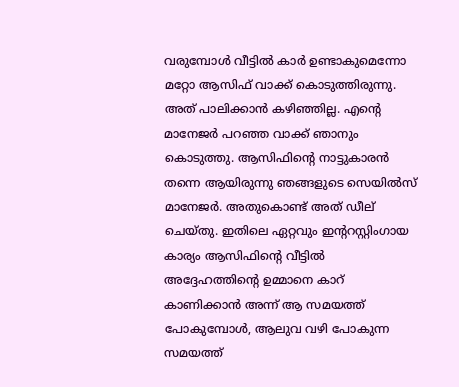വരുമ്പോൾ വീട്ടിൽ കാർ ഉണ്ടാകുമെന്നോ മറ്റോ ആസിഫ് വാക്ക് കൊടുത്തിരുന്നു. അത് പാലിക്കാൻ കഴിഞ്ഞില്ല. എന്റെ മാനേജർ പറഞ്ഞ വാക്ക് ഞാനും കൊടുത്തു. ആസിഫിന്റെ നാട്ടുകാരൻ തന്നെ ആയിരുന്നു ഞങ്ങളുടെ സെയിൽസ് മാനേജർ. അതുകൊണ്ട് അത് ഡീല് ചെയ്തു. ഇതിലെ ഏറ്റവും ഇന്ററസ്റ്റിംഗായ കാര്യം ആസിഫിന്റെ വീട്ടിൽ അദ്ദേഹത്തിന്റെ ഉമ്മാനെ കാറ് കാണിക്കാൻ അന്ന് ആ സമയത്ത് പോകുമ്പോൾ, ആലുവ വഴി പോകുന്ന സമയത്ത്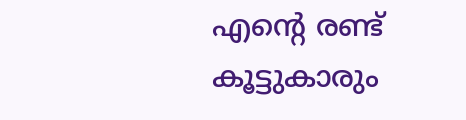എന്റെ രണ്ട് കൂട്ടുകാരും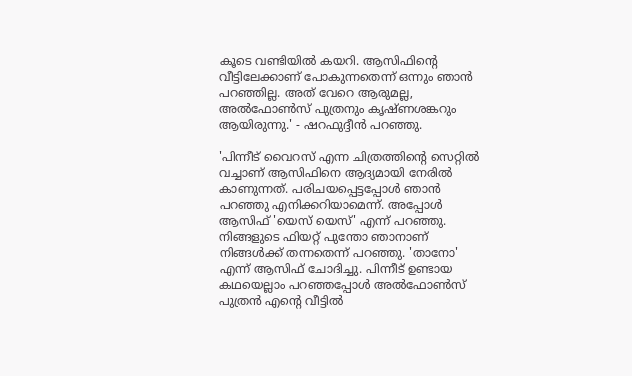കൂടെ വണ്ടിയിൽ കയറി. ആസിഫിന്റെ വീട്ടിലേക്കാണ് പോകുന്നതെന്ന് ഒന്നും ഞാൻ പറഞ്ഞില്ല. അത് വേറെ ആരുമല്ല, അൽഫോൺസ് പുത്രനും കൃഷ്ണശങ്കറും ആയിരുന്നു.' - ഷറഫുദ്ദീൻ പറഞ്ഞു.

'പിന്നീട് വൈറസ് എന്ന ചിത്രത്തിന്റെ സെറ്റിൽ വച്ചാണ് ആസിഫിനെ ആദ്യമായി നേരിൽ കാണുന്നത്. പരിചയപ്പെട്ടപ്പോൾ ഞാൻ പറ‌‌ഞ്ഞു എനിക്കറിയാമെന്ന്. അപ്പോൾ ആസിഫ് 'യെസ് യെസ്' എന്ന് പറഞ്ഞു. നിങ്ങളുടെ ഫിയറ്റ് പുന്തോ ഞാനാണ് നിങ്ങൾക്ക് തന്നതെന്ന് പറഞ്ഞു. 'താനോ' എന്ന് ആസിഫ് ചോദിച്ചു. പിന്നീട് ഉണ്ടായ കഥയെല്ലാം പറഞ്ഞപ്പോൾ അൽഫോൺസ് പുത്രൻ എന്‍റെ വീട്ടിൽ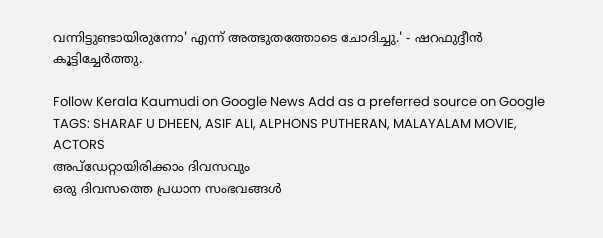വന്നിട്ടുണ്ടായിരുന്നോ' എന്ന് അത്ഭുതത്തോടെ ചോദിച്ചു.' - ഷറഫുദ്ദീൻ കൂട്ടിച്ചേർത്തു.

Follow Kerala Kaumudi on Google News Add as a preferred source on Google
TAGS: SHARAF U DHEEN, ASIF ALI, ALPHONS PUTHERAN, MALAYALAM MOVIE, ACTORS
അപ്ഡേറ്റായിരിക്കാം ദിവസവും
ഒരു ദിവസത്തെ പ്രധാന സംഭവങ്ങൾ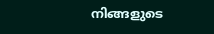നിങ്ങളുടെ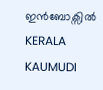ഇൻബോക്സിൽ
KERALA KAUMUDI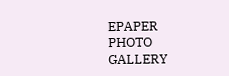EPAPER
PHOTO GALLERY